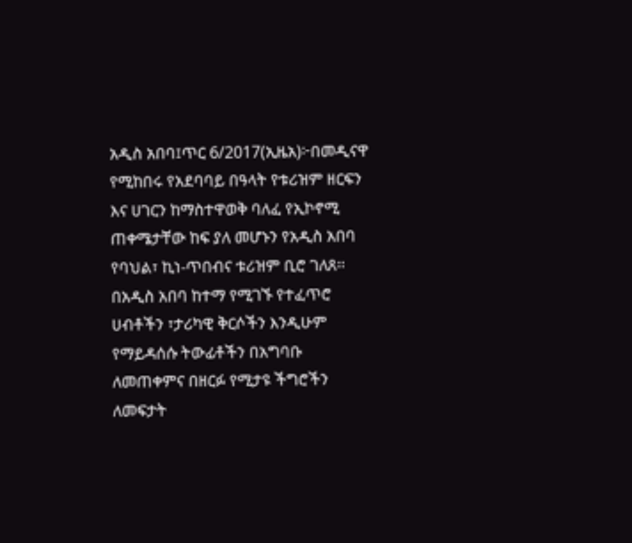አዲስ አበባ፤ጥር 6/2017(ኢዜአ)፦በመዲናዋ የሚከበሩ የአደባባይ በዓላት የቱሪዝም ዘርፍን እና ሀገርን ከማስተዋወቅ ባለፈ የኢኮኖሚ ጠቀሜታቸው ከፍ ያለ መሆኑን የአዲስ አበባ የባህል፣ ኪነ-ጥበብና ቱሪዝም ቢሮ ገለጸ፡፡
በአዲስ አበባ ከተማ የሚገኙ የተፈጥሮ ሀብቶችን ፣ታሪካዊ ቅርሶችን እንዲሁም የማይዳሰሱ ትውፊቶችን በአግባቡ ለመጠቀምና በዘርፉ የሚታዩ ችግሮችን ለመፍታት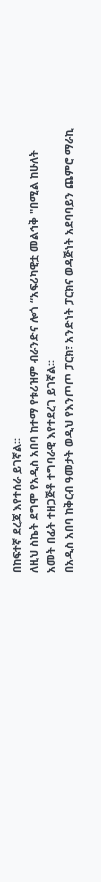በከፍተኛ ደረጃ እየተሰራ ይገኛል፡፡
ለዚህ ስኬት ደግሞ የአዲስ አበባ ከተማ የቱሪዝም ብራንድና ሎጎ “አፍሪካዊቷ መልኅቅ "በሚል ከሁለት አመት በፊት ተዘጋጅቶ ተግባራዊ እየተደረገ ይገኛል፡፡
በአዲስ አበባ ከቅርብ ዓመታት ወዲህ የእንጦጦ ፓርክ፣ አንድነት ፓርክና ወዳጅነት አደባባይን ጨምሮ ማራኪ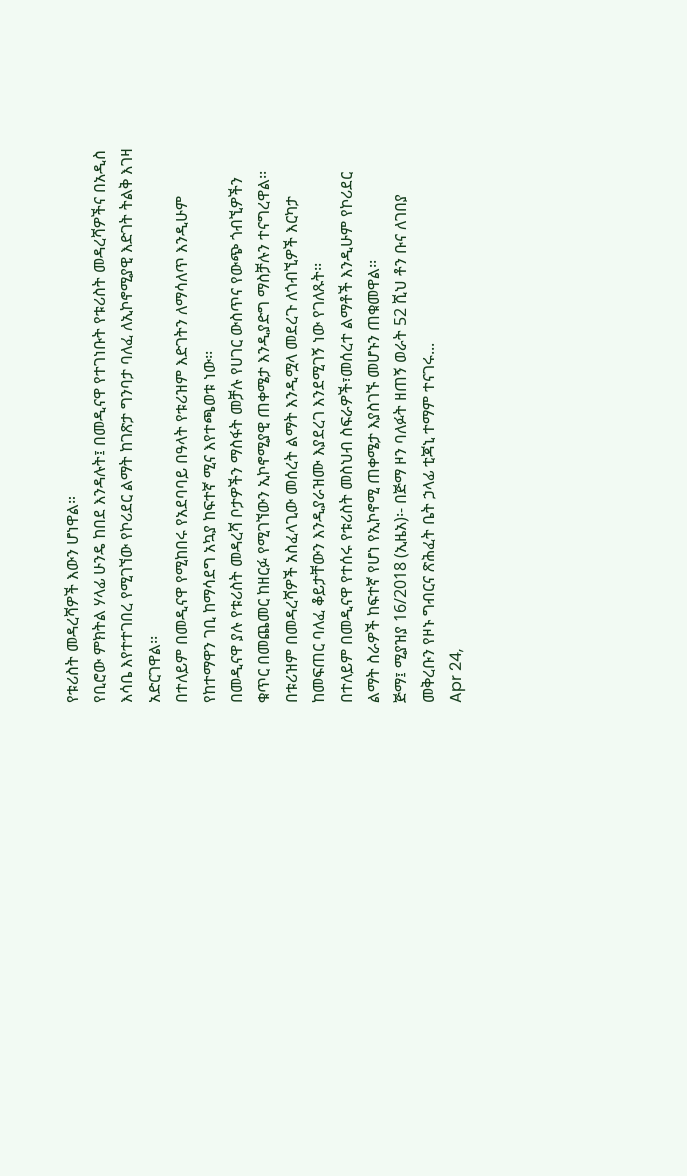የቱሪስት መዳረሻዎች እውን ሆነዋል።
የቢሮው ምክትል ሃላፊ ሁንዴ ከበደ እንዳሉት፤ በመዲናዋ የተገነቡት የቱሪስት መዳረሻዎችና በአዲስ እሳቤ እየተተገበረ የሚገኘው የኮሪደር ልማት ከገጽታ ግንባታ ባለፈ ለኢኮኖሚያዊ እድገት ትልቅ እገዛ አድርገዋል፡፡
በተለይም በመዲናዋ የሚከበሩ የአደባባይ በዓላት የቱሪዝም እድገትን ለማሳለጥ እንዲሁም የከተማዋን ገቢ ከማሳደግ አኳያ ከፍተኛ ሚና እየተጫወቱ ነው፡፡
በመዲናዋ ያሉ የቱሪስት መዳረሻ ቦታዎችን ማስፋት መቻሉ የሀገር ውስጥና የውጭ ጎብኚዎችን ቁጥር በመጨመር ከዘርፉ የሚገኘውን ኢኮኖሚያዊ ጠቀሜታ እንዲያድግ ማስቻሉን ተናግረዋል፡፡
በቱሪዝም በመዳረሻዎች አስፈላጊው መሰረት ልማት እንዲሟላ መደረጉ ለጎብኚዎች እርካታ ከመፍጠር ባለፈ ቆይታቸውን እንዲያራዝሙ እያደረገ እንደሚገኝ ነው የገለጹት፡፡
በተለይም በመዲናዋ የተሰሩ የቱሪስት መስህብ ስፍራዎች፣መሰረተ ልማቶች እንዲሁም የኮሪደር ልማት ስራዎች ከፍተኛ የሆነ የኢኮኖሚ ጠቀሜታ እያስገኙ መሆኑን ጠቁመዋል፡፡
ጅማ፤ ሚያዝያ 16/2018 (ኢዜአ)፡- በጅማ ዞን ባለፉት ዘጠኝ ወራት 52 ሺህ ቶን ቡና ለገበያ መቅረቡን የዞኑ ግብርና ጽሕፈት ቤት ኃላፊ ቲጃኒ ተማም ተናገሩ...
Apr 24,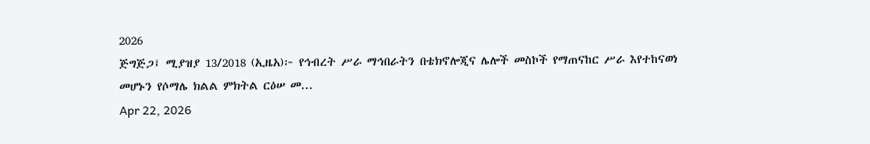2026
ጅግጅጋ፤ ሚያዝያ 13/2018 (ኢዜአ)፦ የኅብረት ሥራ ማኅበራትን በቴክኖሎጂና ሌሎች መስኮች የማጠናከር ሥራ እየተከናወነ መሆኑን የሶማሌ ክልል ምክትል ርዕሠ መ...
Apr 22, 2026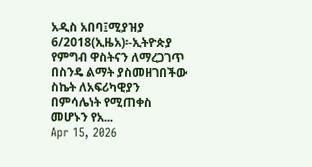አዲስ አበባ፤ሚያዝያ 6/2018(ኢዜአ)፡-ኢትዮጵያ የምግብ ዋስትናን ለማረጋገጥ በስንዴ ልማት ያስመዘገበችው ስኬት ለአፍሪካዊያን በምሳሌነት የሚጠቀስ መሆኑን የአ...
Apr 15, 2026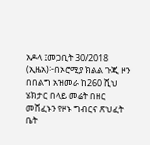አዶላ ፤መጋቢት 30/2018 (ኢዜአ)፦በኦሮሚያ ክልል ጉጂ ዞን በበልግ አዝመራ ከ260 ሺህ ሄክታር በላይ መሬት በዘር መሸፈኑን የዞኑ ግብርና ጽህፈት ቤት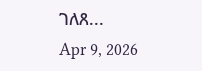ገለጸ...
Apr 9, 2026